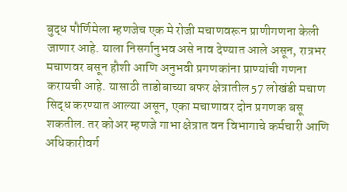बुद्ध पौर्णिमेला म्हणजेच एक मे रोजी मचाणवरून प्राणीगणना केली जाणार आहे. याला निसर्गानुभव असे नाव देण्यात आले असून, रात्रभर मचाणवर बसून हौशी आणि अनुभवी प्रगणकांना प्राण्यांची गणना करायची आहे. यासाठी ताडोबाच्या बफर क्षेत्रातील 57 लोखंडी मचाण सिद्ध करण्यात आल्या असून, एका मचाणावर दोन प्रगणक बसू शकतील. तर कोअर म्हणजे गाभा क्षेत्रात वन विभागाचे कर्मचारी आणि अधिकारीवर्ग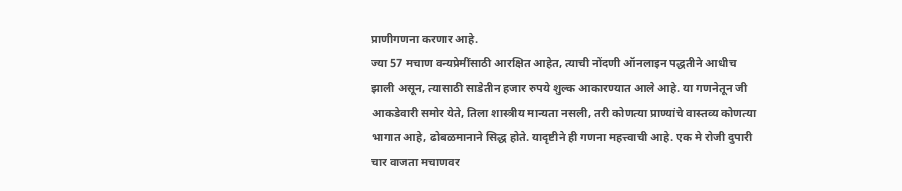प्राणीगणना करणार आहे.
ज्या 57 मचाण वन्यप्रेमींसाठी आरक्षित आहेत, त्याची नोंदणी ऑनलाइन पद्धतीने आधीच झाली असून, त्यासाठी साडेतीन हजार रुपये शुल्क आकारण्यात आले आहे. या गणनेतून जी आकडेवारी समोर येते, तिला शास्त्रीय मान्यता नसली, तरी कोणत्या प्राण्यांचे वास्तव्य कोणत्या भागात आहे, ढोबळमानाने सिद्ध होते. यादृष्टीने ही गणना महत्त्वाची आहे. एक मे रोजी दुपारी चार वाजता मचाणवर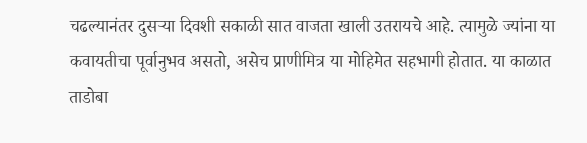चढल्यानंतर दुसऱ्या दिवशी सकाळी सात वाजता खाली उतरायचे आहे. त्यामुळे ज्यांना या कवायतीचा पूर्वानुभव असतो, असेच प्राणीमित्र या मोहिमेत सहभागी होतात. या काळात ताडोबा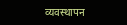व्यवस्थापन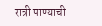रात्री पाण्याची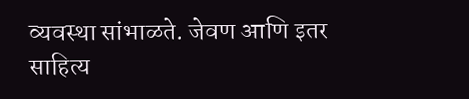व्यवस्था सांभाळते. जेवण आणि इतर साहित्य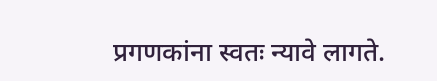प्रगणकांना स्वतः न्यावे लागते.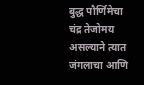बुद्ध पौर्णिमेचा चंद्र तेजोमय असल्याने त्यात जंगलाचा आणि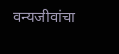वन्यजीवांचा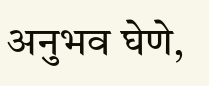अनुभव घेणे,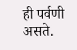ही पर्वणी असते.